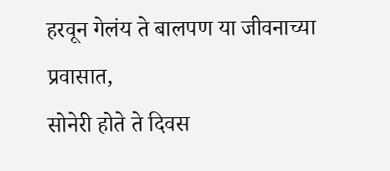हरवून गेलंय ते बालपण या जीवनाच्या प्रवासात,
सोनेरी होते ते दिवस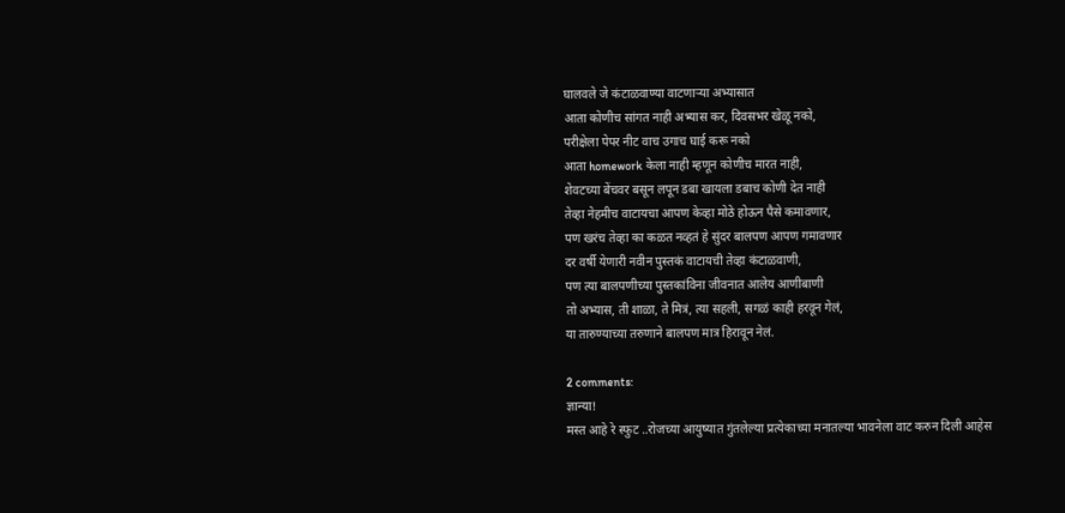घालवले जे कंटाळवाण्या वाटणाऱ्या अभ्यासात
आता कोणीच सांगत नाही अभ्यास कर, दिवसभर खेळू नको,
परीक्षेला पेपर नीट वाच उगाच घाई करू नको
आता homework केला नाही म्हणून कोणीच मारत नाही,
शेवटच्या बेंचवर बसून लपून डबा खायला डबाच कोणी देत नाही
तेव्हा नेहमीच वाटायचा आपण केव्हा मोठे होऊन पैसे कमावणार,
पण खरंच तेव्हा का कळत नव्हतं हे सुंदर बालपण आपण गमावणार
दर वर्षी येणारी नवीन पुस्तकं वाटायची तेव्हा कंटाळवाणी,
पण त्या बालपणीच्या पुस्तकांविना जीवनात आलेय आणीबाणी
तो अभ्यास, ती शाळा, ते मित्रं, त्या सहली, सगळं काही हरवून गेलं,
या तारुण्याच्या तरुणाने बालपण मात्र हिरावून नेलं.

2 comments:
ज्ञान्या!
मस्त आहे रे स्फुट ..रोजच्या आयुष्यात गुंतलेल्या प्रत्येकाच्या मनातल्या भावनेला वाट करुन दिली आहेस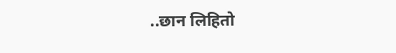..छान लिहितो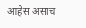आहेस असाच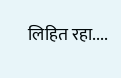लिहित रहा....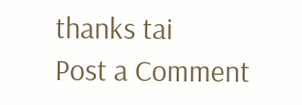thanks tai
Post a Comment